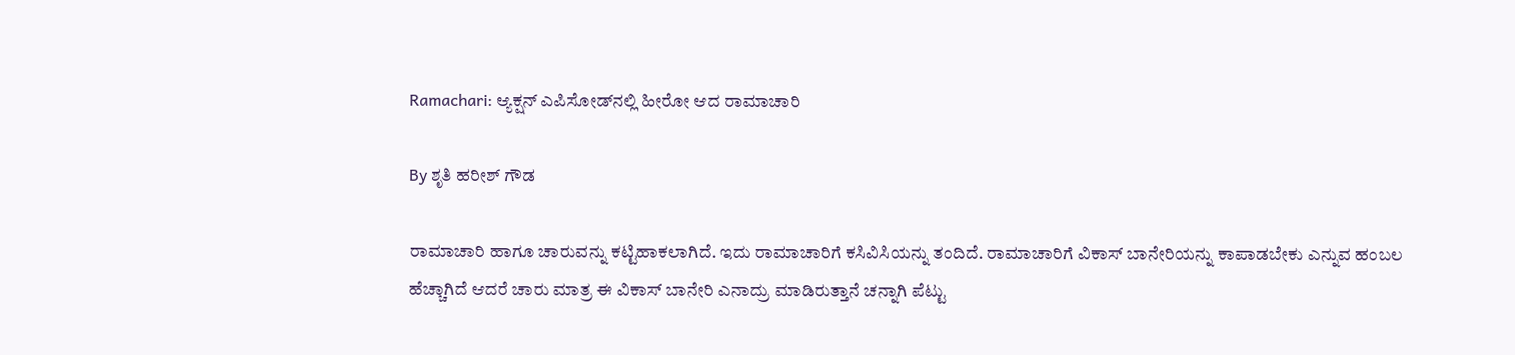Ramachari: ಆ್ಯಕ್ಷನ್ ಎಪಿಸೋಡ್‌ನಲ್ಲಿ ಹೀರೋ ಆದ ರಾಮಾಚಾರಿ

By ಶೃತಿ ಹರೀಶ್ ಗೌಡ

ರಾಮಾಚಾರಿ ಹಾಗೂ ಚಾರುವನ್ನು ಕಟ್ಟಿಹಾಕಲಾಗಿದೆ. ಇದು ರಾಮಾಚಾರಿಗೆ ಕಸಿವಿಸಿಯನ್ನು ತಂದಿದೆ. ರಾಮಾಚಾರಿಗೆ ವಿಕಾಸ್ ಬಾನೇರಿಯನ್ನು ಕಾಪಾಡಬೇಕು ಎನ್ನುವ ಹಂಬಲ ಹೆಚ್ಚಾಗಿದೆ ಆದರೆ ಚಾರು ಮಾತ್ರ ಈ ವಿಕಾಸ್ ಬಾನೇರಿ ಎನಾದ್ರು ಮಾಡಿರುತ್ತಾನೆ ಚನ್ನಾಗಿ ಪೆಟ್ಟು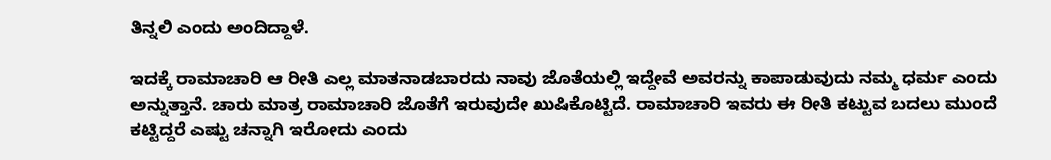ತಿನ್ನಲಿ ಎಂದು ಅಂದಿದ್ದಾಳೆ.

ಇದಕ್ಕೆ ರಾಮಾಚಾರಿ ಆ ರೀತಿ ಎಲ್ಲ ಮಾತನಾಡಬಾರದು ನಾವು ಜೊತೆಯಲ್ಲಿ ಇದ್ದೇವೆ ಅವರನ್ನು ಕಾಪಾಡುವುದು ನಮ್ಮ ಧರ್ಮ ಎಂದು ಅನ್ನುತ್ತಾನೆ. ಚಾರು ಮಾತ್ರ ರಾಮಾಚಾರಿ ಜೊತೆಗೆ ಇರುವುದೇ ಖುಷಿಕೊಟ್ಟಿದೆ. ರಾಮಾಚಾರಿ ಇವರು ಈ ರೀತಿ ಕಟ್ಟುವ ಬದಲು ಮುಂದೆ ಕಟ್ಟಿದ್ದರೆ ಎಷ್ಟು ಚನ್ನಾಗಿ ಇರೋದು ಎಂದು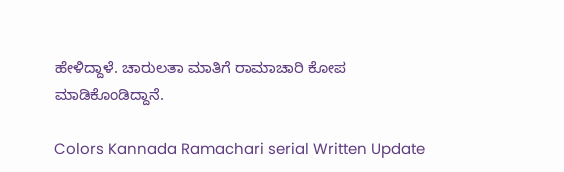ಹೇಳಿದ್ದಾಳೆ. ಚಾರುಲತಾ ಮಾತಿಗೆ ರಾಮಾಚಾರಿ ಕೋಪ ಮಾಡಿಕೊಂಡಿದ್ದಾನೆ.

Colors Kannada Ramachari serial Written Update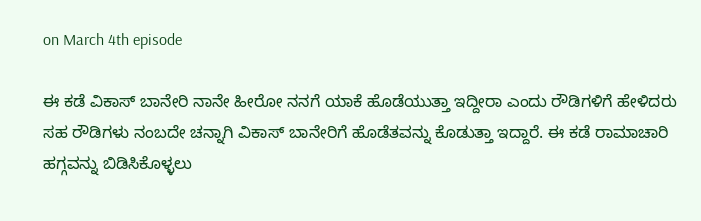on March 4th episode

ಈ ಕಡೆ ವಿಕಾಸ್ ಬಾನೇರಿ ನಾನೇ ಹೀರೋ ನನಗೆ ಯಾಕೆ ಹೊಡೆಯುತ್ತಾ ಇದ್ದೀರಾ ಎಂದು ರೌಡಿಗಳಿಗೆ ಹೇಳಿದರು ಸಹ ರೌಡಿಗಳು ನಂಬದೇ ಚನ್ನಾಗಿ ವಿಕಾಸ್ ಬಾನೇರಿಗೆ ಹೊಡೆತವನ್ನು ಕೊಡುತ್ತಾ ಇದ್ದಾರೆ. ಈ ಕಡೆ ರಾಮಾಚಾರಿ ಹಗ್ಗವನ್ನು ಬಿಡಿಸಿಕೊಳ್ಳಲು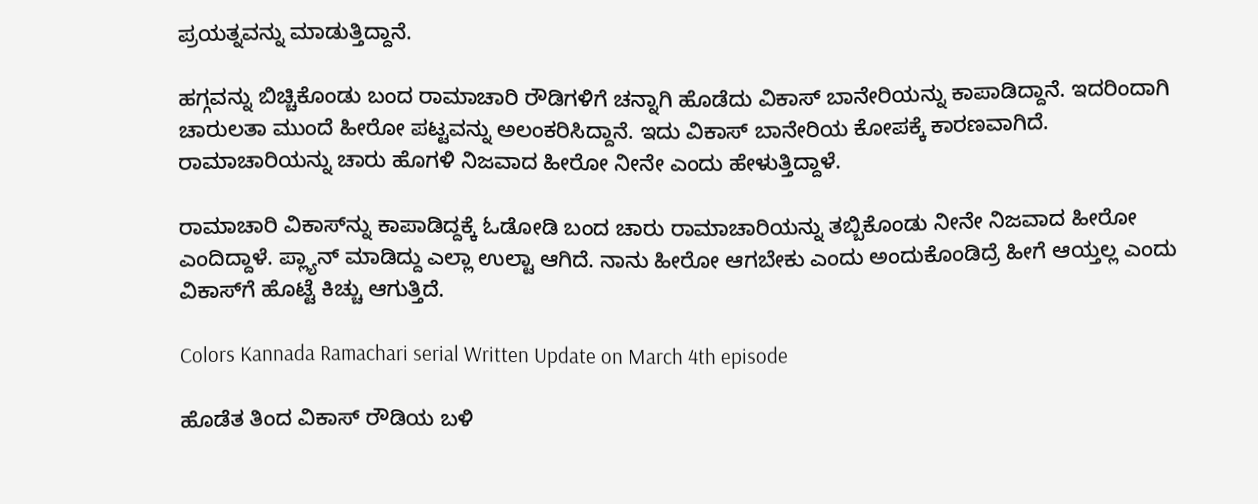ಪ್ರಯತ್ನವನ್ನು ಮಾಡುತ್ತಿದ್ದಾನೆ.

ಹಗ್ಗವನ್ನು ಬಿಚ್ಚಿಕೊಂಡು ಬಂದ ರಾಮಾಚಾರಿ ರೌಡಿಗಳಿಗೆ ಚನ್ನಾಗಿ ಹೊಡೆದು ವಿಕಾಸ್ ಬಾನೇರಿಯನ್ನು ಕಾಪಾಡಿದ್ದಾನೆ. ಇದರಿಂದಾಗಿ ಚಾರುಲತಾ ಮುಂದೆ ಹೀರೋ ಪಟ್ಟವನ್ನು ಅಲಂಕರಿಸಿದ್ದಾನೆ. ಇದು ವಿಕಾಸ್ ಬಾನೇರಿಯ ಕೋಪಕ್ಕೆ ಕಾರಣವಾಗಿದೆ. ರಾಮಾಚಾರಿಯನ್ನು ಚಾರು ಹೊಗಳಿ ನಿಜವಾದ ಹೀರೋ ನೀನೇ ಎಂದು ಹೇಳುತ್ತಿದ್ದಾಳೆ.

ರಾಮಾಚಾರಿ ವಿಕಾಸ್‌ನ್ನು ಕಾಪಾಡಿದ್ದಕ್ಕೆ ಓಡೋಡಿ ಬಂದ ಚಾರು ರಾಮಾಚಾರಿಯನ್ನು ತಬ್ಬಿಕೊಂಡು ನೀನೇ ನಿಜವಾದ ಹೀರೋ ಎಂದಿದ್ದಾಳೆ. ಪ್ಲ್ಯಾನ್ ಮಾಡಿದ್ದು ಎಲ್ಲಾ ಉಲ್ಟಾ ಆಗಿದೆ. ನಾನು ಹೀರೋ ಆಗಬೇಕು ಎಂದು ಅಂದುಕೊಂಡಿದ್ರೆ ಹೀಗೆ ಆಯ್ತಲ್ಲ ಎಂದು ವಿಕಾಸ್‌ಗೆ ಹೊಟ್ಟೆ ಕಿಚ್ಚು ಆಗುತ್ತಿದೆ.

Colors Kannada Ramachari serial Written Update on March 4th episode

ಹೊಡೆತ ತಿಂದ ವಿಕಾಸ್ ರೌಡಿಯ ಬಳಿ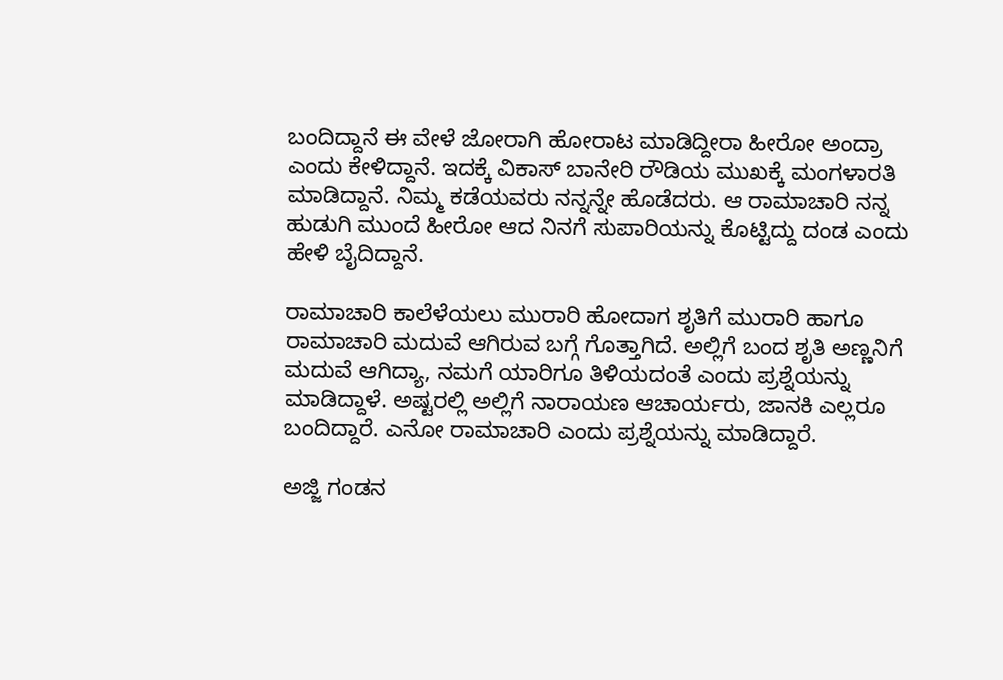ಬಂದಿದ್ದಾನೆ ಈ ವೇಳೆ ಜೋರಾಗಿ ಹೋರಾಟ ಮಾಡಿದ್ದೀರಾ ಹೀರೋ ಅಂದ್ರಾ ಎಂದು ಕೇಳಿದ್ದಾನೆ. ಇದಕ್ಕೆ ವಿಕಾಸ್ ಬಾನೇರಿ ರೌಡಿಯ ಮುಖಕ್ಕೆ ಮಂಗಳಾರತಿ ಮಾಡಿದ್ದಾನೆ. ನಿಮ್ಮ ಕಡೆಯವರು ನನ್ನನ್ನೇ ಹೊಡೆದರು. ಆ ರಾಮಾಚಾರಿ ನನ್ನ ಹುಡುಗಿ ಮುಂದೆ ಹೀರೋ ಆದ ನಿನಗೆ ಸುಪಾರಿಯನ್ನು ಕೊಟ್ಟಿದ್ದು ದಂಡ ಎಂದು ಹೇಳಿ ಬೈದಿದ್ದಾನೆ.

ರಾಮಾಚಾರಿ ಕಾಲೆಳೆಯಲು ಮುರಾರಿ ಹೋದಾಗ ಶೃತಿಗೆ ಮುರಾರಿ ಹಾಗೂ ರಾಮಾಚಾರಿ ಮದುವೆ ಆಗಿರುವ ಬಗ್ಗೆ ಗೊತ್ತಾಗಿದೆ. ಅಲ್ಲಿಗೆ ಬಂದ ಶೃತಿ ಅಣ್ಣನಿಗೆ ಮದುವೆ ಆಗಿದ್ಯಾ, ನಮಗೆ ಯಾರಿಗೂ ತಿಳಿಯದಂತೆ ಎಂದು ಪ್ರಶ್ನೆಯನ್ನು ಮಾಡಿದ್ದಾಳೆ. ಅಷ್ಟರಲ್ಲಿ ಅಲ್ಲಿಗೆ ನಾರಾಯಣ ಆಚಾರ್ಯರು, ಜಾನಕಿ ಎಲ್ಲರೂ ಬಂದಿದ್ದಾರೆ. ಎನೋ ರಾಮಾಚಾರಿ ಎಂದು ಪ್ರಶ್ನೆಯನ್ನು ಮಾಡಿದ್ದಾರೆ.

ಅಜ್ಜಿ ಗಂಡನ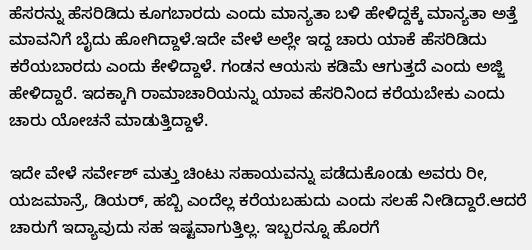ಹೆಸರನ್ನು ಹೆಸರಿಡಿದು ಕೂಗಬಾರದು ಎಂದು ಮಾನ್ಯತಾ ಬಳಿ ಹೇಳಿದ್ದಕ್ಕೆ ಮಾನ್ಯತಾ ಅತ್ತೆ ಮಾವನಿಗೆ ಬೈದು ಹೋಗಿದ್ದಾಳೆ.ಇದೇ ವೇಳೆ ಅಲ್ಲೇ ಇದ್ದ ಚಾರು ಯಾಕೆ ಹೆಸರಿಡಿದು ಕರೆಯಬಾರದು ಎಂದು ಕೇಳಿದ್ದಾಳೆ. ಗಂಡನ ಆಯಸು ಕಡಿಮೆ ಆಗುತ್ತದೆ ಎಂದು ಅಜ್ಜಿ ಹೇಳಿದ್ದಾರೆ. ಇದಕ್ಕಾಗಿ ರಾಮಾಚಾರಿಯನ್ನು ಯಾವ ಹೆಸರಿನಿಂದ ಕರೆಯಬೇಕು ಎಂದು ಚಾರು ಯೋಚನೆ ಮಾಡುತ್ತಿದ್ದಾಳೆ.

ಇದೇ ವೇಳೆ ಸರ್ವೇಶ್ ಮತ್ತು ಚಿಂಟು ಸಹಾಯವನ್ನು ಪಡೆದುಕೊಂಡು ಅವರು ರೀ, ಯಜಮಾನ್ರೆ, ಡಿಯರ್, ಹಬ್ಬಿ ಎಂದೆಲ್ಲ ಕರೆಯಬಹುದು ಎಂದು ಸಲಹೆ ನೀಡಿದ್ದಾರೆ.ಆದರೆ ಚಾರುಗೆ ಇದ್ಯಾವುದು ಸಹ ಇಷ್ಟವಾಗುತ್ತಿಲ್ಲ. ಇಬ್ಬರನ್ನೂ ಹೊರಗೆ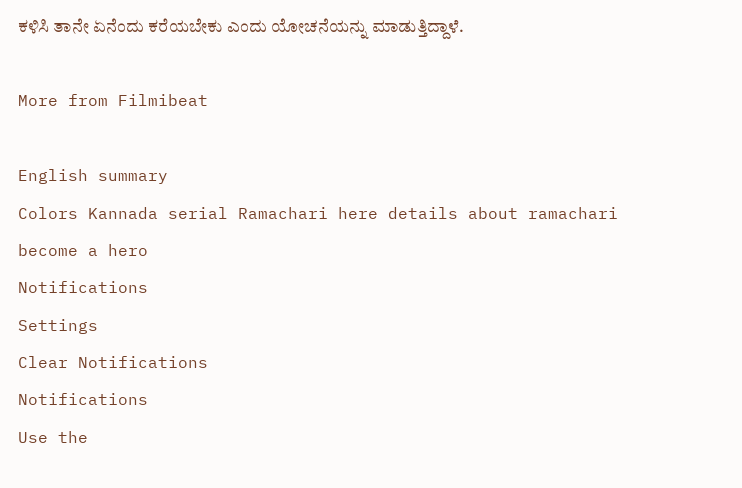ಕಳಿಸಿ ತಾನೇ ಏನೆಂದು ಕರೆಯಬೇಕು ಎಂದು ಯೋಚನೆಯನ್ನು ಮಾಡುತ್ತಿದ್ದಾಳೆ.

More from Filmibeat

English summary
Colors Kannada serial Ramachari here details about ramachari become a hero
Notifications
Settings
Clear Notifications
Notifications
Use the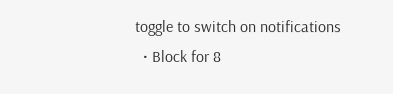toggle to switch on notifications
  • Block for 8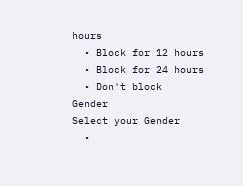hours
  • Block for 12 hours
  • Block for 24 hours
  • Don't block
Gender
Select your Gender
  •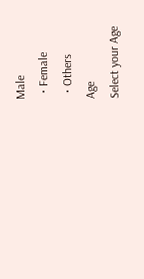Male
  • Female
  • Others
Age
Select your Age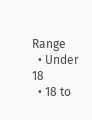Range
  • Under 18
  • 18 to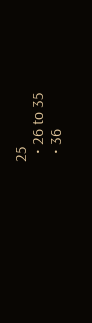25
  • 26 to 35
  • 36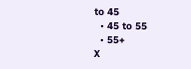to 45
  • 45 to 55
  • 55+
X